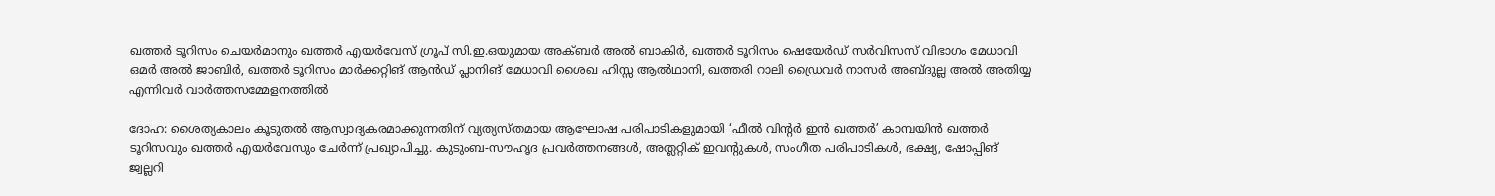ഖത്തർ ടൂറിസം ചെയർമാനും ഖത്തർ എയർവേസ് ഗ്രൂപ് സി.ഇ.ഒയുമായ അക്ബർ അൽ ബാകിർ, ഖത്തർ ടൂറിസം ഷെയേർഡ് സർവിസസ് വിഭാഗം മേധാവി ഒമർ അൽ ജാബിർ, ഖത്തർ ടൂറിസം മാർക്കറ്റിങ് ആൻഡ് പ്ലാനിങ് മേധാവി ശൈഖ ഹിസ്സ ആൽഥാനി, ഖത്തരി റാലി ഡ്രൈവർ നാസർ അബ്ദുല്ല അൽ അതിയ്യ എന്നിവർ വാർത്തസമ്മേളനത്തിൽ

ദോഹ: ശൈത്യകാലം കൂടുതൽ ആസ്വാദ്യകരമാക്കുന്നതിന് വ്യത്യസ്തമായ ആഘോഷ പരിപാടികളുമായി ‘ഫീൽ വിന്റർ ഇൻ ഖത്തർ’ കാമ്പയിൻ ഖത്തർ ടൂറിസവും ഖത്തർ എയർവേസും ചേർന്ന് പ്രഖ്യാപിച്ചു. കുടുംബ-സൗഹൃദ പ്രവർത്തനങ്ങൾ, അത്ലറ്റിക് ഇവന്റുകൾ, സംഗീത പരിപാടികൾ, ഭക്ഷ്യ, ഷോപ്പിങ് ജ്വല്ലറി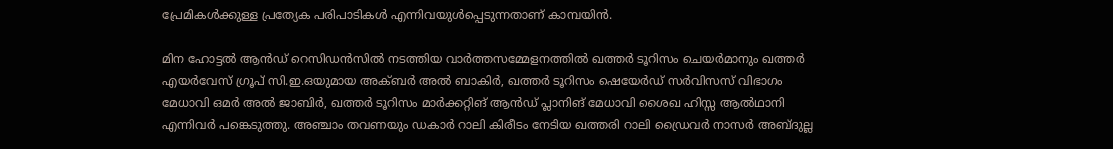പ്രേമികൾക്കുള്ള പ്രത്യേക പരിപാടികൾ എന്നിവയുൾപ്പെടുന്നതാണ് കാമ്പയിൻ.

മിന ഹോട്ടൽ ആൻഡ് റെസിഡൻസിൽ നടത്തിയ വാർത്തസമ്മേളനത്തിൽ ഖത്തർ ടൂറിസം ചെയർമാനും ഖത്തർ എയർവേസ് ഗ്രൂപ് സി.ഇ.ഒയുമായ അക്ബർ അൽ ബാകിർ, ഖത്തർ ടൂറിസം ഷെയേർഡ് സർവിസസ് വിഭാഗം മേധാവി ഒമർ അൽ ജാബിർ, ഖത്തർ ടൂറിസം മാർക്കറ്റിങ് ആൻഡ് പ്ലാനിങ് മേധാവി ശൈഖ ഹിസ്സ ആൽഥാനി എന്നിവർ പങ്കെടുത്തു. അഞ്ചാം തവണയും ഡകാർ റാലി കിരീടം നേടിയ ഖത്തരി റാലി ഡ്രൈവർ നാസർ അബ്ദുല്ല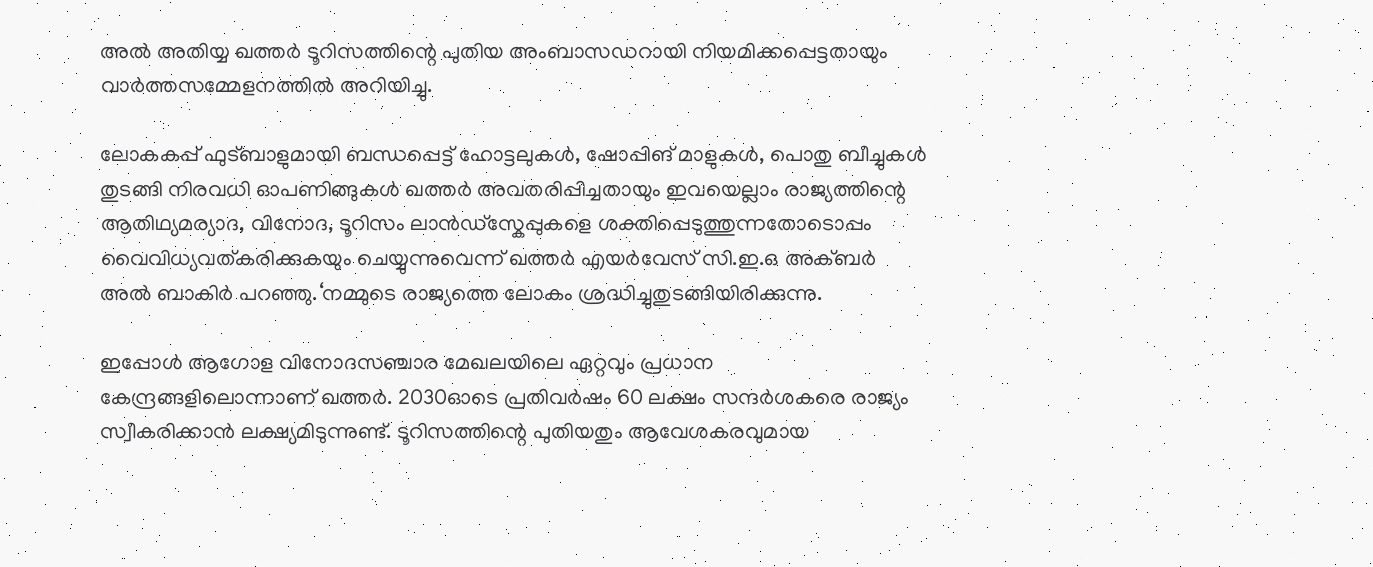അൽ അതിയ്യ ഖത്തർ ടൂറിസത്തിന്റെ പുതിയ അംബാസഡറായി നിയമിക്കപ്പെട്ടതായും വാർത്തസമ്മേളനത്തിൽ അറിയിച്ചു.

ലോകകപ്പ് ഫുട്ബാളുമായി ബന്ധപ്പെട്ട് ഹോട്ടലുകൾ, ഷോപ്പിങ് മാളുകൾ, പൊതു ബീച്ചുകൾ തുടങ്ങി നിരവധി ഓപണിങ്ങുകൾ ഖത്തർ അവതരിപ്പിച്ചതായും ഇവയെല്ലാം രാജ്യത്തിന്റെ ആതിഥ്യമര്യാദ, വിനോദ, ടൂറിസം ലാൻഡ്സ്കേപ്പുകളെ ശക്തിപ്പെടുത്തുന്നതോടൊപ്പം വൈവിധ്യവത്കരിക്കുകയും ചെയ്യുന്നുവെന്ന് ഖത്തർ എയർവേസ് സി.ഇ.ഒ അക്ബർ അൽ ബാകിർ പറഞ്ഞു.‘നമ്മുടെ രാജ്യത്തെ ലോകം ശ്രദ്ധിച്ചുതുടങ്ങിയിരിക്കുന്നു.

ഇപ്പോൾ ആഗോള വിനോദസഞ്ചാര മേഖലയിലെ ഏറ്റവും പ്രധാന കേന്ദ്രങ്ങളിലൊന്നാണ് ഖത്തർ. 2030ഓടെ പ്രതിവർഷം 60 ലക്ഷം സന്ദർശകരെ രാജ്യം സ്വീകരിക്കാൻ ലക്ഷ്യമിടുന്നുണ്ട്. ടൂറിസത്തിന്റെ പുതിയതും ആവേശകരവുമായ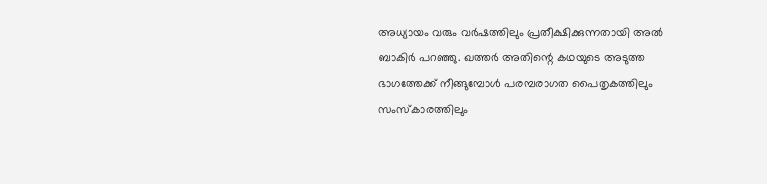അധ്യായം വരും വർഷത്തിലും പ്രതീക്ഷിക്കുന്നതായി അൽ ബാകിർ പറഞ്ഞു. ഖത്തർ അതിന്റെ കഥയുടെ അടുത്ത ഭാഗത്തേക്ക് നീങ്ങുമ്പോൾ പരമ്പരാഗത പൈതൃകത്തിലും സംസ്കാരത്തിലും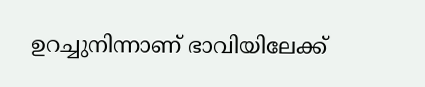ഉറച്ചുനിന്നാണ് ഭാവിയിലേക്ക്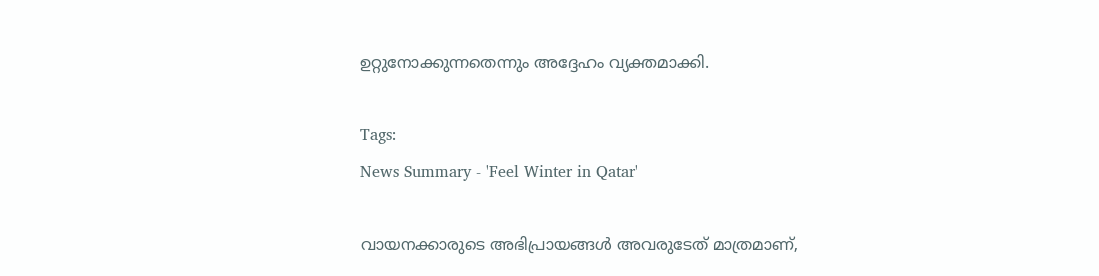ഉറ്റുനോക്കുന്നതെന്നും അദ്ദേഹം വ്യക്തമാക്കി.

Tags:
News Summary - 'Feel Winter in Qatar'

വായനക്കാരുടെ അഭിപ്രായങ്ങള്‍ അവരുടേത് മാത്രമാണ്,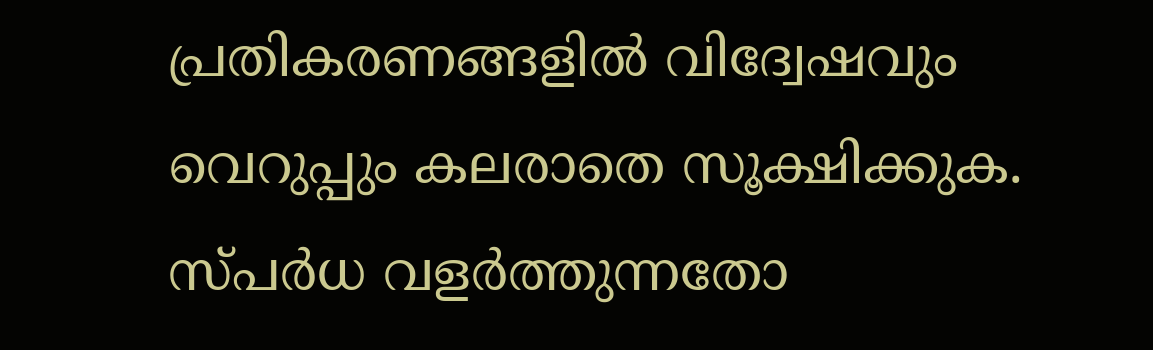പ്രതികരണങ്ങളിൽ വിദ്വേഷവും വെറുപ്പും കലരാതെ സൂക്ഷിക്കുക. സ്പർധ വളർത്തുന്നതോ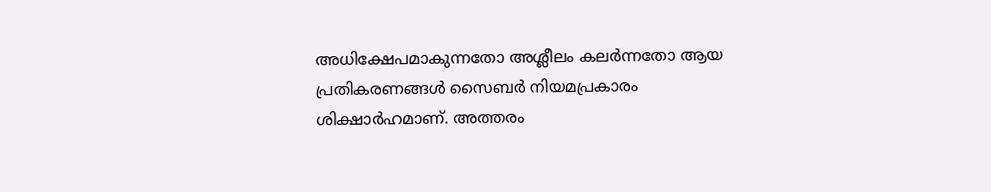അധിക്ഷേപമാകുന്നതോ അശ്ലീലം കലർന്നതോ ആയ പ്രതികരണങ്ങൾ സൈബർ നിയമപ്രകാരം ശിക്ഷാർഹമാണ്. അത്തരം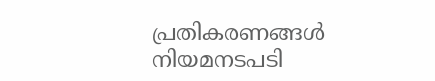പ്രതികരണങ്ങൾ നിയമനടപടി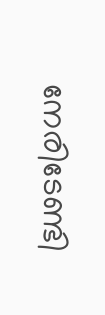നേരിടേണ്ടി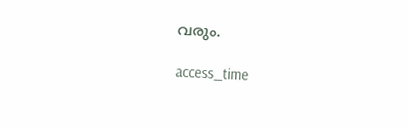വരും.

access_time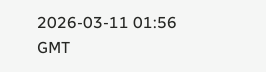2026-03-11 01:56 GMT